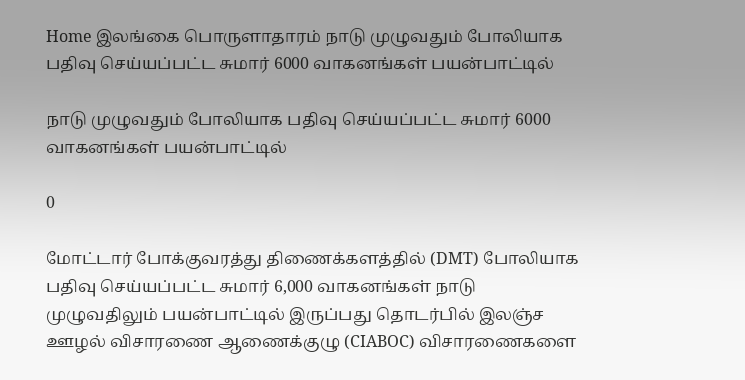Home இலங்கை பொருளாதாரம் நாடு முழுவதும் போலியாக பதிவு செய்யப்பட்ட சுமார் 6000 வாகனங்கள் பயன்பாட்டில்

நாடு முழுவதும் போலியாக பதிவு செய்யப்பட்ட சுமார் 6000 வாகனங்கள் பயன்பாட்டில்

0

மோட்டார் போக்குவரத்து திணைக்களத்தில் (DMT) போலியாக பதிவு செய்யப்பட்ட சுமார் 6,000 வாகனங்கள் நாடு முழுவதிலும் பயன்பாட்டில் இருப்பது தொடர்பில் இலஞ்ச ஊழல் விசாரணை ஆணைக்குழு (CIABOC) விசாரணைகளை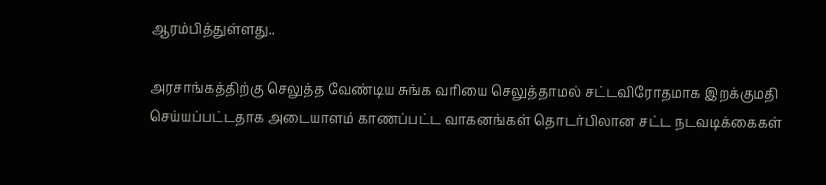ஆரம்பித்துள்ளது..

அரசாங்கத்திற்கு செலுத்த வேண்டிய சுங்க வரியை செலுத்தாமல் சட்டவிரோதமாக இறக்குமதி செய்யப்பட்டதாக அடையாளம் காணப்பட்ட வாகனங்கள் தொடர்பிலான சட்ட நடவடிக்கைகள்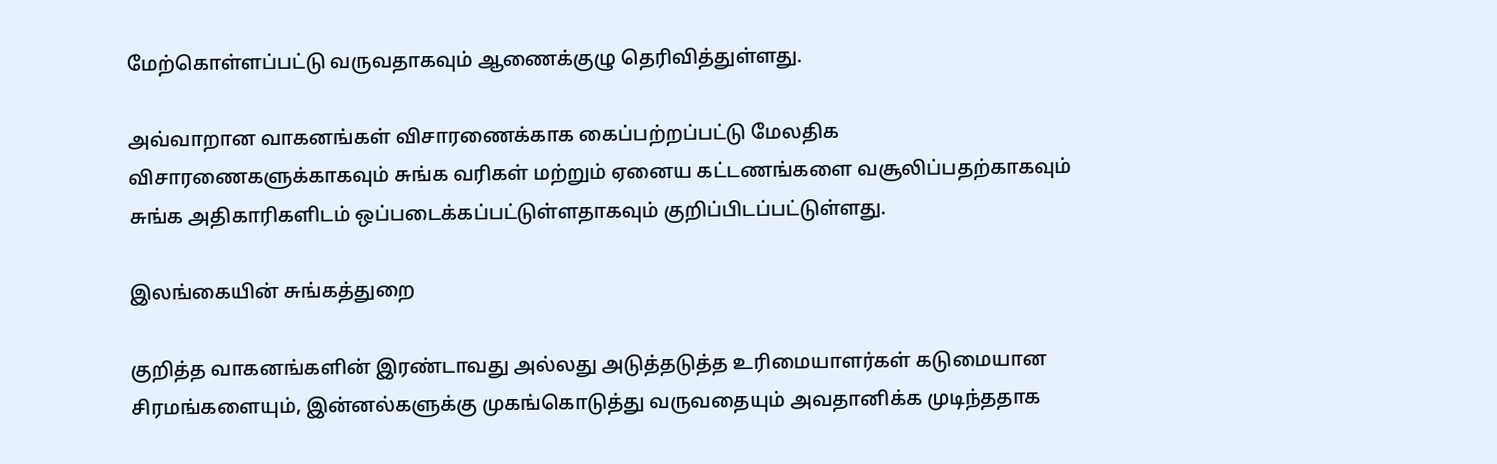மேற்கொள்ளப்பட்டு வருவதாகவும் ஆணைக்குழு தெரிவித்துள்ளது.

அவ்வாறான வாகனங்கள் விசாரணைக்காக கைப்பற்றப்பட்டு மேலதிக விசாரணைகளுக்காகவும் சுங்க வரிகள் மற்றும் ஏனைய கட்டணங்களை வசூலிப்பதற்காகவும் சுங்க அதிகாரிகளிடம் ஒப்படைக்கப்பட்டுள்ளதாகவும் குறிப்பிடப்பட்டுள்ளது.

இலங்கையின் சுங்கத்துறை

குறித்த வாகனங்களின் இரண்டாவது அல்லது அடுத்தடுத்த உரிமையாளர்கள் கடுமையான சிரமங்களையும், இன்னல்களுக்கு முகங்கொடுத்து வருவதையும் அவதானிக்க முடிந்ததாக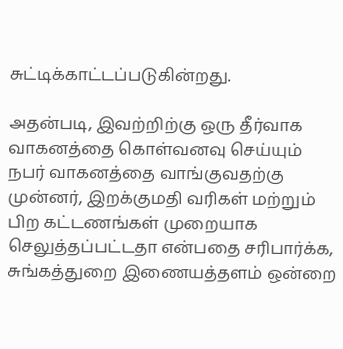சுட்டிக்காட்டப்படுகின்றது.

அதன்படி, இவற்றிற்கு ஒரு தீர்வாக வாகனத்தை கொள்வனவு செய்யும் நபர் வாகனத்தை வாங்குவதற்கு முன்னர், இறக்குமதி வரிகள் மற்றும் பிற கட்டணங்கள் முறையாக செலுத்தப்பட்டதா என்பதை சரிபார்க்க, சுங்கத்துறை இணையத்தளம் ஒன்றை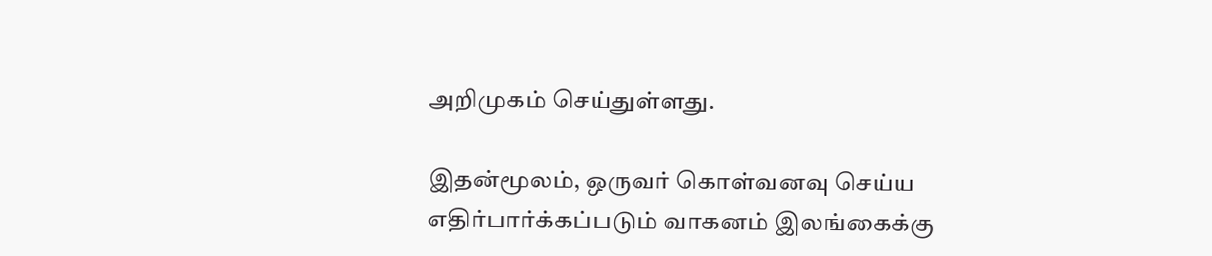அறிமுகம் செய்துள்ளது.

இதன்மூலம், ஒருவர் கொள்வனவு செய்ய எதிர்பார்க்கப்படும் வாகனம் இலங்கைக்கு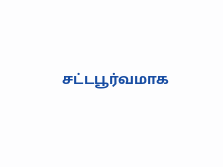சட்டபூர்வமாக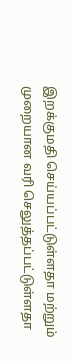இறக்குமதி செய்யப்பட்டுள்ளதா மற்றும் முறையான வரி செலுத்தப்பட்டுள்ளதா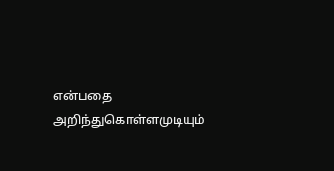என்பதை அறிந்துகொள்ளமுடியும்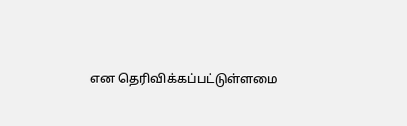என தெரிவிக்கப்பட்டுள்ளமை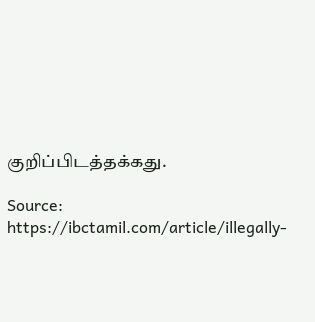குறிப்பிடத்தக்கது.

Source: https://ibctamil.com/article/illegally-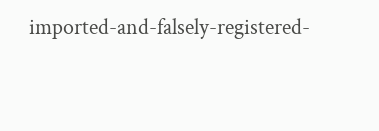imported-and-falsely-registered-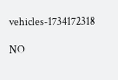vehicles-1734172318

NO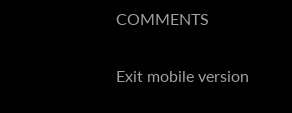COMMENTS

Exit mobile version